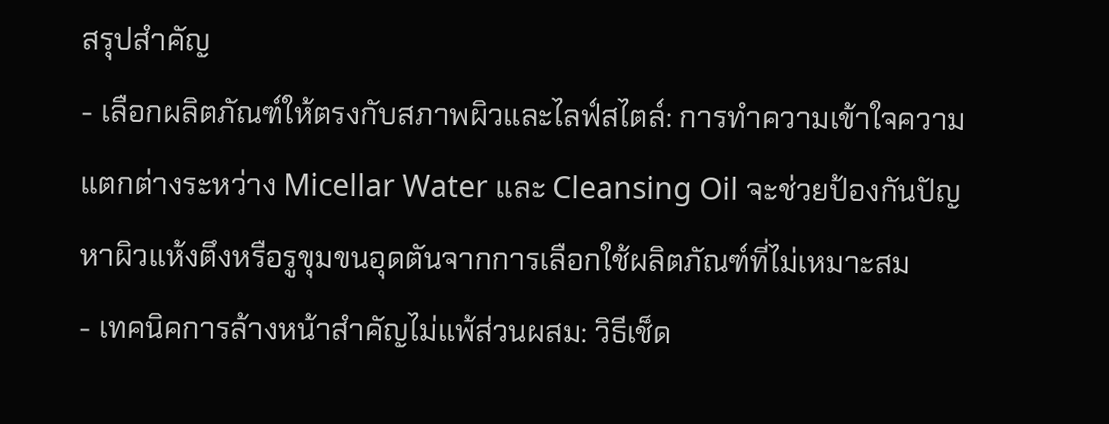สรุปสำคัญ
- เลือกผลิตภัณฑ์ให้ตรงกับสภาพผิวและไลฟ์สไตล์: การทำความเข้าใจความแตกต่างระหว่าง Micellar Water และ Cleansing Oil จะช่วยป้องกันปัญหาผิวแห้งตึงหรือรูขุมขนอุดตันจากการเลือกใช้ผลิตภัณฑ์ที่ไม่เหมาะสม
- เทคนิคการล้างหน้าสำคัญไม่แพ้ส่วนผสม: วิธีเช็ด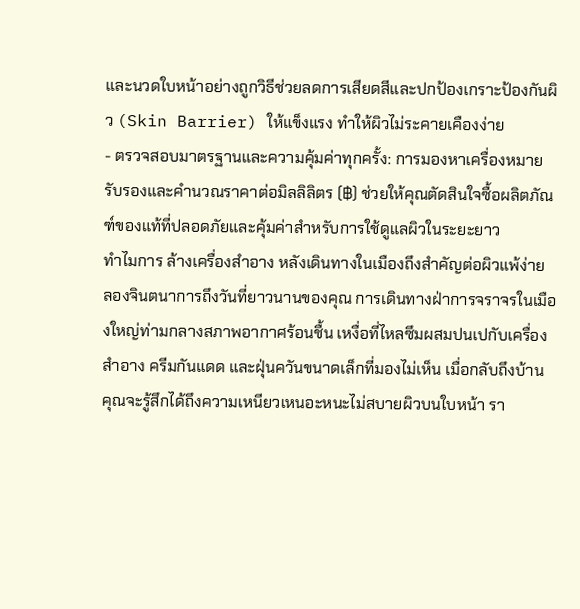และนวดใบหน้าอย่างถูกวิธีช่วยลดการเสียดสีและปกป้องเกราะป้องกันผิว (Skin Barrier) ให้แข็งแรง ทำให้ผิวไม่ระคายเคืองง่าย
- ตรวจสอบมาตรฐานและความคุ้มค่าทุกครั้ง: การมองหาเครื่องหมายรับรองและคำนวณราคาต่อมิลลิลิตร (฿) ช่วยให้คุณตัดสินใจซื้อผลิตภัณฑ์ของแท้ที่ปลอดภัยและคุ้มค่าสำหรับการใช้ดูแลผิวในระยะยาว
ทำไมการ ล้างเครื่องสำอาง หลังเดินทางในเมืองถึงสำคัญต่อผิวแพ้ง่าย
ลองจินตนาการถึงวันที่ยาวนานของคุณ การเดินทางฝ่าการจราจรในเมืองใหญ่ท่ามกลางสภาพอากาศร้อนชื้น เหงื่อที่ไหลซึมผสมปนเปกับเครื่องสำอาง ครีมกันแดด และฝุ่นควันขนาดเล็กที่มองไม่เห็น เมื่อกลับถึงบ้าน คุณจะรู้สึกได้ถึงความเหนียวเหนอะหนะไม่สบายผิวบนใบหน้า รา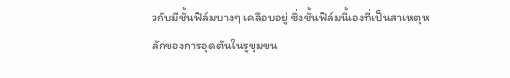วกับมีชั้นฟิล์มบางๆ เคลือบอยู่ ซึ่งชั้นฟิล์มนี้เองที่เป็นสาเหตุหลักของการอุดตันในรูขุมขน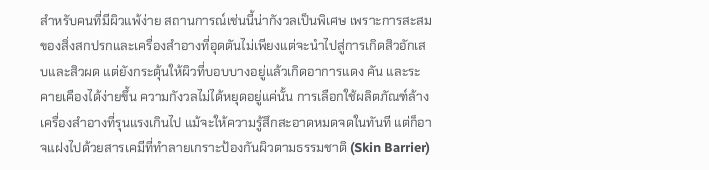สำหรับคนที่มีผิวแพ้ง่าย สถานการณ์เช่นนี้น่ากังวลเป็นพิเศษ เพราะการสะสมของสิ่งสกปรกและเครื่องสำอางที่อุดตันไม่เพียงแต่จะนำไปสู่การเกิดสิวอักเสบและสิวผด แต่ยังกระตุ้นให้ผิวที่บอบบางอยู่แล้วเกิดอาการแดง คัน และระคายเคืองได้ง่ายขึ้น ความกังวลไม่ได้หยุดอยู่แค่นั้น การเลือกใช้ผลิตภัณฑ์ล้างเครื่องสำอางที่รุนแรงเกินไป แม้จะให้ความรู้สึกสะอาดหมดจดในทันที แต่ก็อาจแฝงไปด้วยสารเคมีที่ทำลายเกราะป้องกันผิวตามธรรมชาติ (Skin Barrier)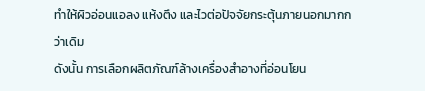ทำให้ผิวอ่อนแอลง แห้งตึง และไวต่อปัจจัยกระตุ้นภายนอกมากกว่าเดิม
ดังนั้น การเลือกผลิตภัณฑ์ล้างเครื่องสำอางที่อ่อนโยน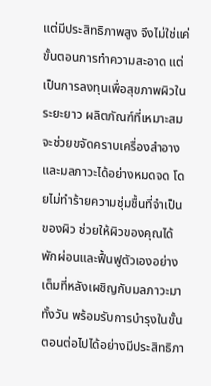แต่มีประสิทธิภาพสูง จึงไม่ใช่แค่ขั้นตอนการทำความสะอาด แต่เป็นการลงทุนเพื่อสุขภาพผิวในระยะยาว ผลิตภัณฑ์ที่เหมาะสมจะช่วยขจัดคราบเครื่องสำอางและมลภาวะได้อย่างหมดจด โดยไม่ทำร้ายความชุ่มชื้นที่จำเป็นของผิว ช่วยให้ผิวของคุณได้พักผ่อนและฟื้นฟูตัวเองอย่างเต็มที่หลังเผชิญกับมลภาวะมาทั้งวัน พร้อมรับการบำรุงในขั้นตอนต่อไปได้อย่างมีประสิทธิภา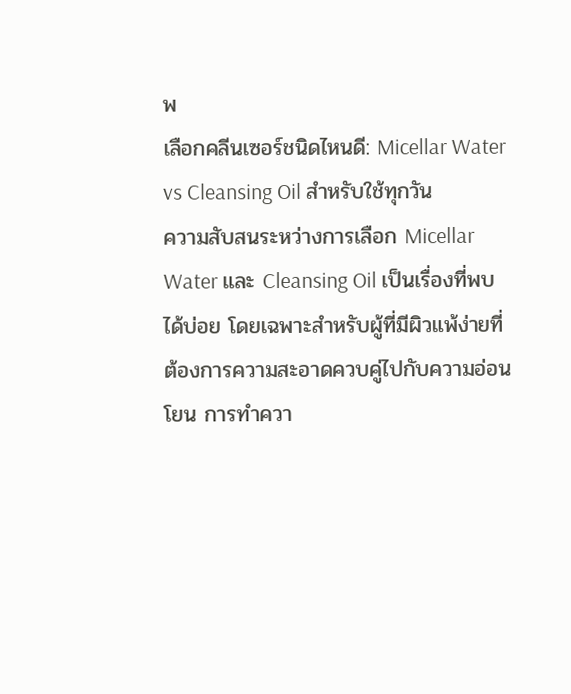พ
เลือกคลีนเซอร์ชนิดไหนดี: Micellar Water vs Cleansing Oil สำหรับใช้ทุกวัน
ความสับสนระหว่างการเลือก Micellar Water และ Cleansing Oil เป็นเรื่องที่พบได้บ่อย โดยเฉพาะสำหรับผู้ที่มีผิวแพ้ง่ายที่ต้องการความสะอาดควบคู่ไปกับความอ่อนโยน การทำควา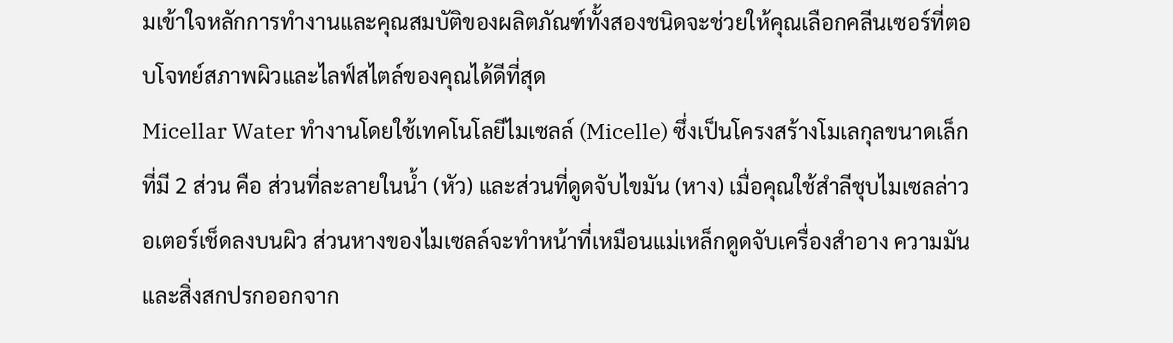มเข้าใจหลักการทำงานและคุณสมบัติของผลิตภัณฑ์ทั้งสองชนิดจะช่วยให้คุณเลือกคลีนเซอร์ที่ตอบโจทย์สภาพผิวและไลฟ์สไตล์ของคุณได้ดีที่สุด
Micellar Water ทำงานโดยใช้เทคโนโลยีไมเซลล์ (Micelle) ซึ่งเป็นโครงสร้างโมเลกุลขนาดเล็กที่มี 2 ส่วน คือ ส่วนที่ละลายในน้ำ (หัว) และส่วนที่ดูดจับไขมัน (หาง) เมื่อคุณใช้สำลีชุบไมเซลล่าวอเตอร์เช็ดลงบนผิว ส่วนหางของไมเซลล์จะทำหน้าที่เหมือนแม่เหล็กดูดจับเครื่องสำอาง ความมัน และสิ่งสกปรกออกจาก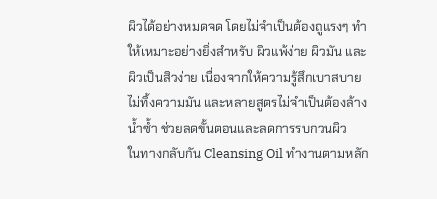ผิวได้อย่างหมดจด โดยไม่จำเป็นต้องถูแรงๆ ทำให้เหมาะอย่างยิ่งสำหรับ ผิวแพ้ง่าย ผิวมัน และผิวเป็นสิวง่าย เนื่องจากให้ความรู้สึกเบาสบาย ไม่ทิ้งความมัน และหลายสูตรไม่จำเป็นต้องล้างน้ำซ้ำ ช่วยลดขั้นตอนและลดการรบกวนผิว
ในทางกลับกัน Cleansing Oil ทำงานตามหลัก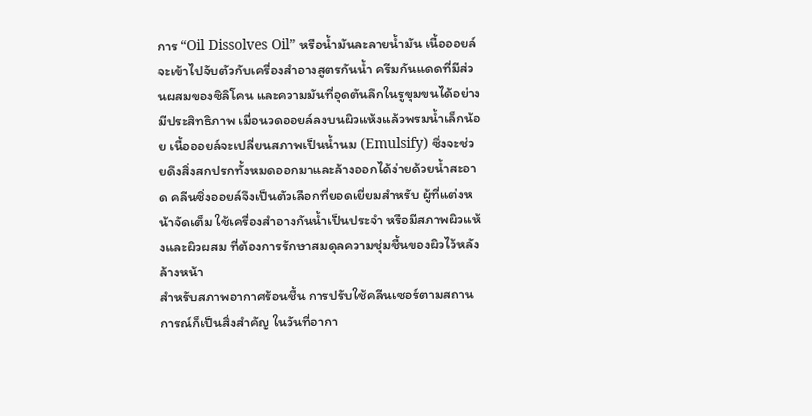การ “Oil Dissolves Oil” หรือน้ำมันละลายน้ำมัน เนื้อออยล์จะเข้าไปจับตัวกับเครื่องสำอางสูตรกันน้ำ ครีมกันแดดที่มีส่วนผสมของซิลิโคน และความมันที่อุดตันลึกในรูขุมขนได้อย่างมีประสิทธิภาพ เมื่อนวดออยล์ลงบนผิวแห้งแล้วพรมน้ำเล็กน้อย เนื้อออยล์จะเปลี่ยนสภาพเป็นน้ำนม (Emulsify) ซึ่งจะช่วยดึงสิ่งสกปรกทั้งหมดออกมาและล้างออกได้ง่ายด้วยน้ำสะอาด คลีนซิ่งออยล์จึงเป็นตัวเลือกที่ยอดเยี่ยมสำหรับ ผู้ที่แต่งหน้าจัดเต็ม ใช้เครื่องสำอางกันน้ำเป็นประจำ หรือมีสภาพผิวแห้งและผิวผสม ที่ต้องการรักษาสมดุลความชุ่มชื้นของผิวไว้หลังล้างหน้า
สำหรับสภาพอากาศร้อนชื้น การปรับใช้คลีนเซอร์ตามสถานการณ์ก็เป็นสิ่งสำคัญ ในวันที่อากา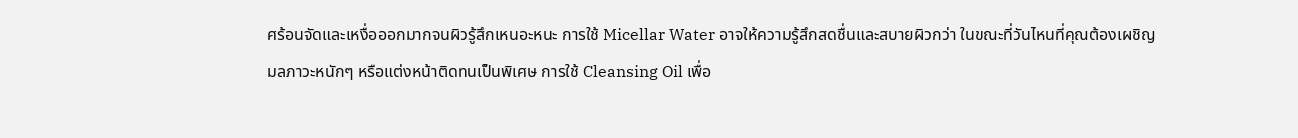ศร้อนจัดและเหงื่อออกมากจนผิวรู้สึกเหนอะหนะ การใช้ Micellar Water อาจให้ความรู้สึกสดชื่นและสบายผิวกว่า ในขณะที่วันไหนที่คุณต้องเผชิญมลภาวะหนักๆ หรือแต่งหน้าติดทนเป็นพิเศษ การใช้ Cleansing Oil เพื่อ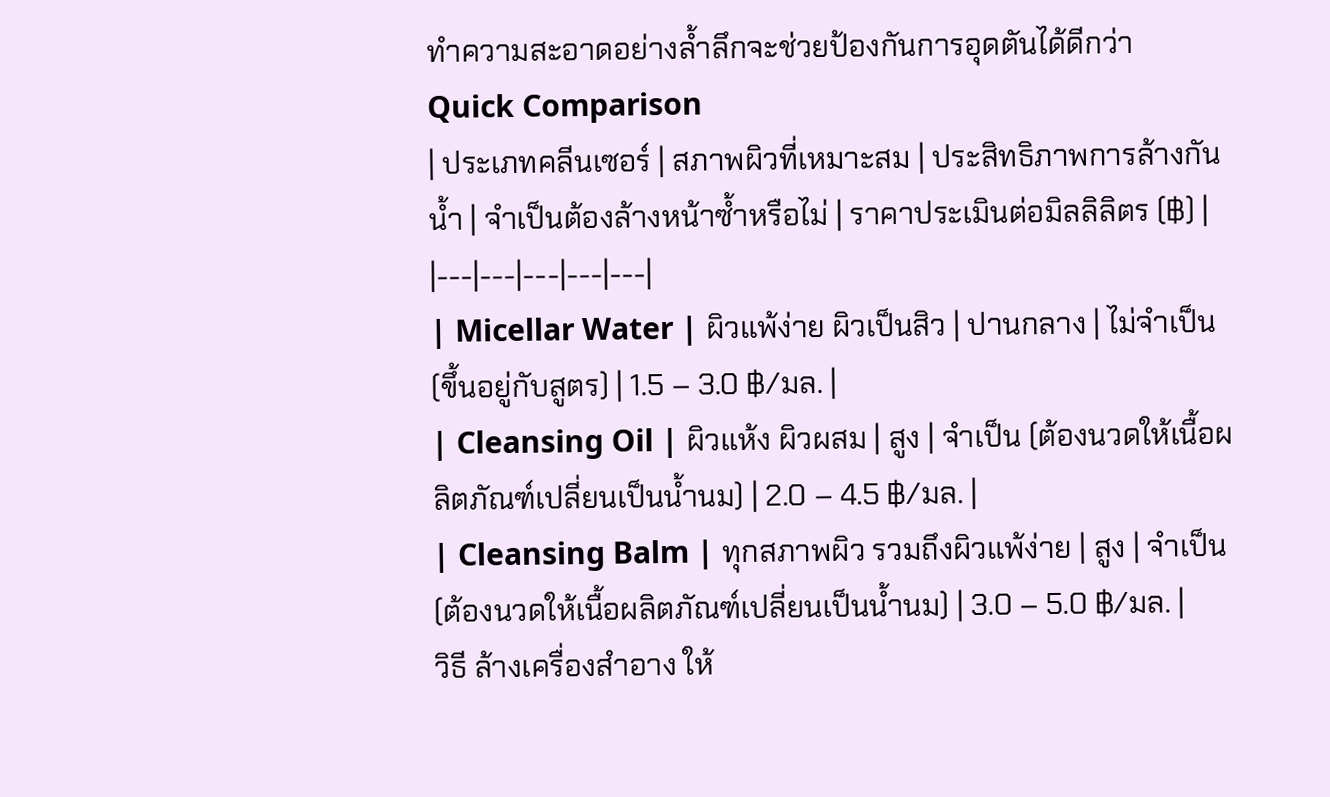ทำความสะอาดอย่างล้ำลึกจะช่วยป้องกันการอุดตันได้ดีกว่า
Quick Comparison
| ประเภทคลีนเซอร์ | สภาพผิวที่เหมาะสม | ประสิทธิภาพการล้างกันน้ำ | จำเป็นต้องล้างหน้าซ้ำหรือไม่ | ราคาประเมินต่อมิลลิลิตร (฿) |
|---|---|---|---|---|
| Micellar Water | ผิวแพ้ง่าย ผิวเป็นสิว | ปานกลาง | ไม่จำเป็น (ขึ้นอยู่กับสูตร) | 1.5 – 3.0 ฿/มล. |
| Cleansing Oil | ผิวแห้ง ผิวผสม | สูง | จำเป็น (ต้องนวดให้เนื้อผลิตภัณฑ์เปลี่ยนเป็นน้ำนม) | 2.0 – 4.5 ฿/มล. |
| Cleansing Balm | ทุกสภาพผิว รวมถึงผิวแพ้ง่าย | สูง | จำเป็น (ต้องนวดให้เนื้อผลิตภัณฑ์เปลี่ยนเป็นน้ำนม) | 3.0 – 5.0 ฿/มล. |
วิธี ล้างเครื่องสำอาง ให้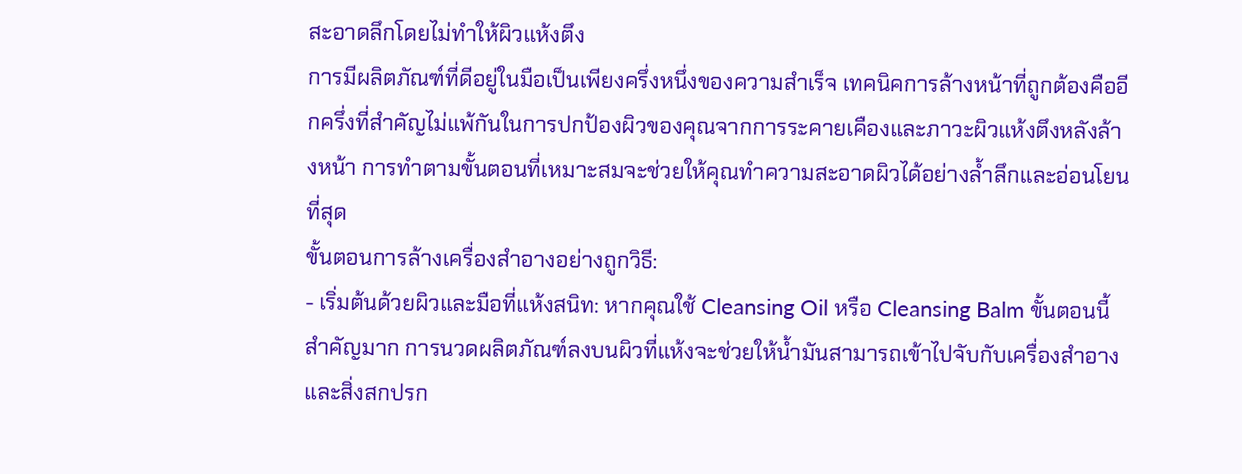สะอาดลึกโดยไม่ทำให้ผิวแห้งตึง
การมีผลิตภัณฑ์ที่ดีอยู่ในมือเป็นเพียงครึ่งหนึ่งของความสำเร็จ เทคนิคการล้างหน้าที่ถูกต้องคืออีกครึ่งที่สำคัญไม่แพ้กันในการปกป้องผิวของคุณจากการระคายเคืองและภาวะผิวแห้งตึงหลังล้างหน้า การทำตามขั้นตอนที่เหมาะสมจะช่วยให้คุณทำความสะอาดผิวได้อย่างล้ำลึกและอ่อนโยนที่สุด
ขั้นตอนการล้างเครื่องสำอางอย่างถูกวิธี:
- เริ่มต้นด้วยผิวและมือที่แห้งสนิท: หากคุณใช้ Cleansing Oil หรือ Cleansing Balm ขั้นตอนนี้สำคัญมาก การนวดผลิตภัณฑ์ลงบนผิวที่แห้งจะช่วยให้น้ำมันสามารถเข้าไปจับกับเครื่องสำอางและสิ่งสกปรก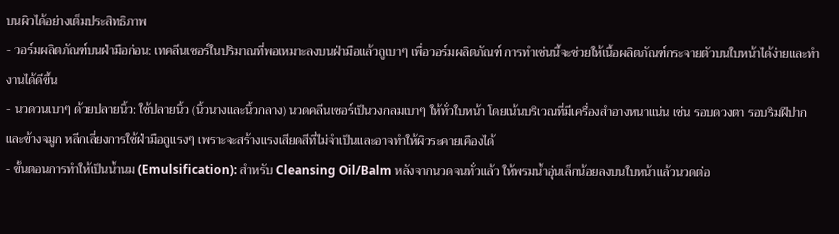บนผิวได้อย่างเต็มประสิทธิภาพ
- วอร์มผลิตภัณฑ์บนฝ่ามือก่อน: เทคลีนเซอร์ในปริมาณที่พอเหมาะลงบนฝ่ามือแล้วถูเบาๆ เพื่อวอร์มผลิตภัณฑ์ การทำเช่นนี้จะช่วยให้เนื้อผลิตภัณฑ์กระจายตัวบนใบหน้าได้ง่ายและทำงานได้ดีขึ้น
- นวดวนเบาๆ ด้วยปลายนิ้ว: ใช้ปลายนิ้ว (นิ้วนางและนิ้วกลาง) นวดคลีนเซอร์เป็นวงกลมเบาๆ ให้ทั่วใบหน้า โดยเน้นบริเวณที่มีเครื่องสำอางหนาแน่น เช่น รอบดวงตา รอบริมฝีปาก และข้างจมูก หลีกเลี่ยงการใช้ฝ่ามือถูแรงๆ เพราะจะสร้างแรงเสียดสีที่ไม่จำเป็นและอาจทำให้ผิวระคายเคืองได้
- ขั้นตอนการทำให้เป็นน้ำนม (Emulsification): สำหรับ Cleansing Oil/Balm หลังจากนวดจนทั่วแล้ว ให้พรมน้ำอุ่นเล็กน้อยลงบนใบหน้าแล้วนวดต่อ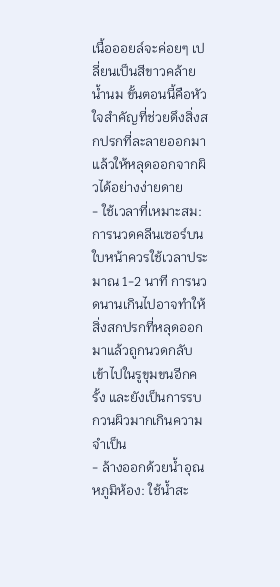เนื้อออยล์จะค่อยๆ เปลี่ยนเป็นสีขาวคล้ายน้ำนม ขั้นตอนนี้คือหัวใจสำคัญที่ช่วยดึงสิ่งสกปรกที่ละลายออกมาแล้วให้หลุดออกจากผิวได้อย่างง่ายดาย
- ใช้เวลาที่เหมาะสม: การนวดคลีนเซอร์บนใบหน้าควรใช้เวลาประมาณ 1-2 นาที การนวดนานเกินไปอาจทำให้สิ่งสกปรกที่หลุดออกมาแล้วถูกนวดกลับเข้าไปในรูขุมขนอีกครั้ง และยังเป็นการรบกวนผิวมากเกินความจำเป็น
- ล้างออกด้วยน้ำอุณหภูมิห้อง: ใช้น้ำสะ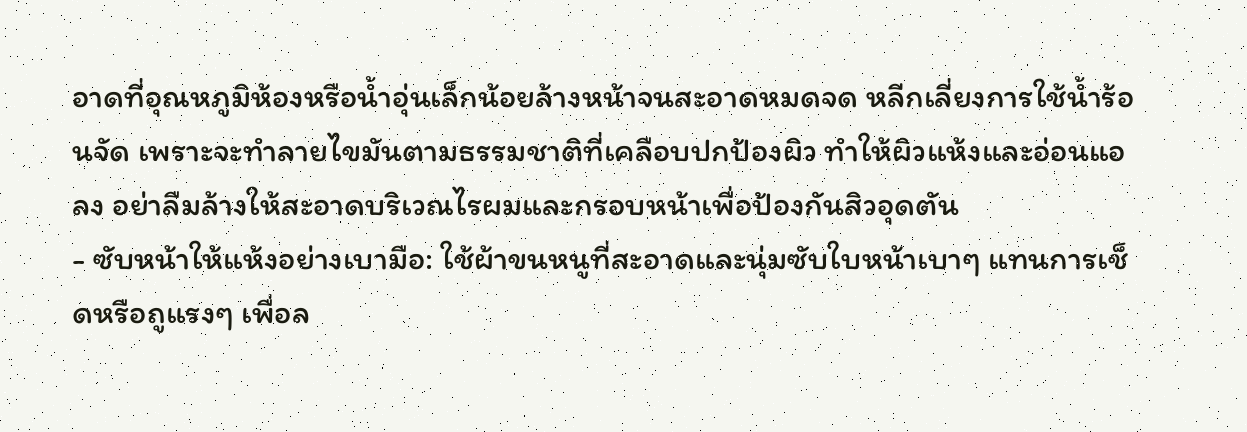อาดที่อุณหภูมิห้องหรือน้ำอุ่นเล็กน้อยล้างหน้าจนสะอาดหมดจด หลีกเลี่ยงการใช้น้ำร้อนจัด เพราะจะทำลายไขมันตามธรรมชาติที่เคลือบปกป้องผิว ทำให้ผิวแห้งและอ่อนแอลง อย่าลืมล้างให้สะอาดบริเวณไรผมและกรอบหน้าเพื่อป้องกันสิวอุดตัน
- ซับหน้าให้แห้งอย่างเบามือ: ใช้ผ้าขนหนูที่สะอาดและนุ่มซับใบหน้าเบาๆ แทนการเช็ดหรือถูแรงๆ เพื่อล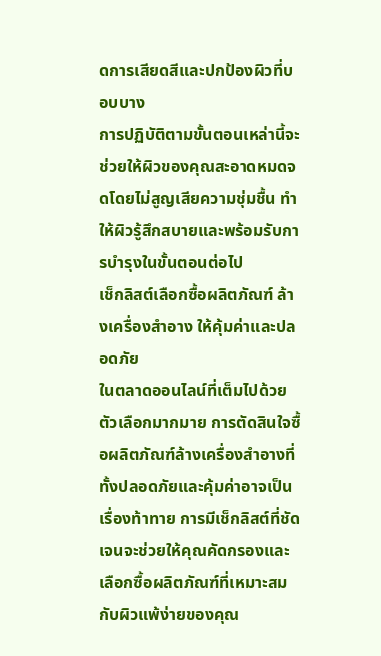ดการเสียดสีและปกป้องผิวที่บอบบาง
การปฏิบัติตามขั้นตอนเหล่านี้จะช่วยให้ผิวของคุณสะอาดหมดจดโดยไม่สูญเสียความชุ่มชื้น ทำให้ผิวรู้สึกสบายและพร้อมรับการบำรุงในขั้นตอนต่อไป
เช็กลิสต์เลือกซื้อผลิตภัณฑ์ ล้างเครื่องสำอาง ให้คุ้มค่าและปลอดภัย
ในตลาดออนไลน์ที่เต็มไปด้วยตัวเลือกมากมาย การตัดสินใจซื้อผลิตภัณฑ์ล้างเครื่องสำอางที่ทั้งปลอดภัยและคุ้มค่าอาจเป็นเรื่องท้าทาย การมีเช็กลิสต์ที่ชัดเจนจะช่วยให้คุณคัดกรองและเลือกซื้อผลิตภัณฑ์ที่เหมาะสมกับผิวแพ้ง่ายของคุณ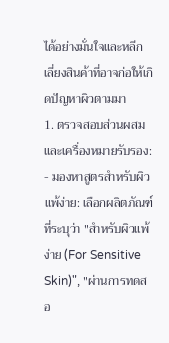ได้อย่างมั่นใจและหลีกเลี่ยงสินค้าที่อาจก่อให้เกิดปัญหาผิวตามมา
1. ตรวจสอบส่วนผสมและเครื่องหมายรับรอง:
- มองหาสูตรสำหรับผิวแพ้ง่าย: เลือกผลิตภัณฑ์ที่ระบุว่า "สำหรับผิวแพ้ง่าย (For Sensitive Skin)", "ผ่านการทดสอ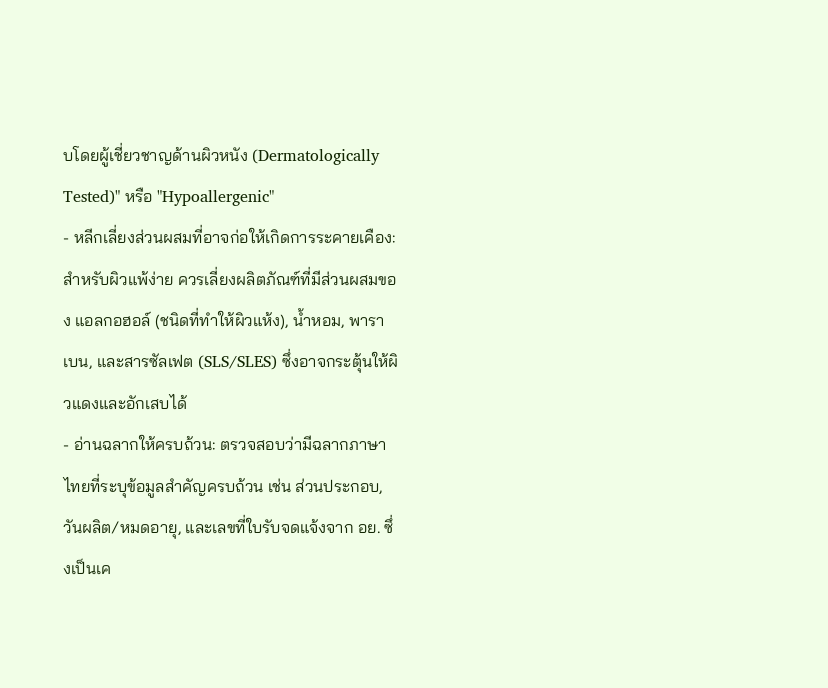บโดยผู้เชี่ยวชาญด้านผิวหนัง (Dermatologically Tested)" หรือ "Hypoallergenic"
- หลีกเลี่ยงส่วนผสมที่อาจก่อให้เกิดการระคายเคือง: สำหรับผิวแพ้ง่าย ควรเลี่ยงผลิตภัณฑ์ที่มีส่วนผสมของ แอลกอฮอล์ (ชนิดที่ทำให้ผิวแห้ง), น้ำหอม, พาราเบน, และสารซัลเฟต (SLS/SLES) ซึ่งอาจกระตุ้นให้ผิวแดงและอักเสบได้
- อ่านฉลากให้ครบถ้วน: ตรวจสอบว่ามีฉลากภาษาไทยที่ระบุข้อมูลสำคัญครบถ้วน เช่น ส่วนประกอบ, วันผลิต/หมดอายุ, และเลขที่ใบรับจดแจ้งจาก อย. ซึ่งเป็นเค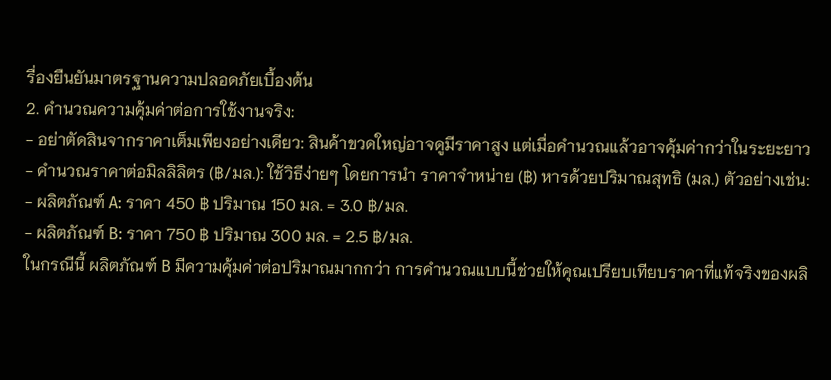รื่องยืนยันมาตรฐานความปลอดภัยเบื้องต้น
2. คำนวณความคุ้มค่าต่อการใช้งานจริง:
- อย่าตัดสินจากราคาเต็มเพียงอย่างเดียว: สินค้าขวดใหญ่อาจดูมีราคาสูง แต่เมื่อคำนวณแล้วอาจคุ้มค่ากว่าในระยะยาว
- คำนวณราคาต่อมิลลิลิตร (฿/มล.): ใช้วิธีง่ายๆ โดยการนำ ราคาจำหน่าย (฿) หารด้วยปริมาณสุทธิ (มล.) ตัวอย่างเช่น:
- ผลิตภัณฑ์ A: ราคา 450 ฿ ปริมาณ 150 มล. = 3.0 ฿/มล.
- ผลิตภัณฑ์ B: ราคา 750 ฿ ปริมาณ 300 มล. = 2.5 ฿/มล.
ในกรณีนี้ ผลิตภัณฑ์ B มีความคุ้มค่าต่อปริมาณมากกว่า การคำนวณแบบนี้ช่วยให้คุณเปรียบเทียบราคาที่แท้จริงของผลิ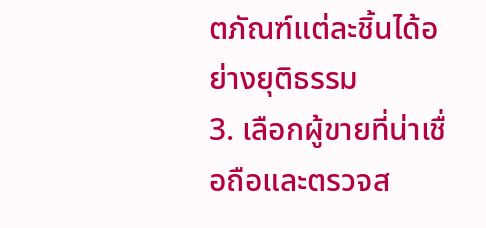ตภัณฑ์แต่ละชิ้นได้อย่างยุติธรรม
3. เลือกผู้ขายที่น่าเชื่อถือและตรวจส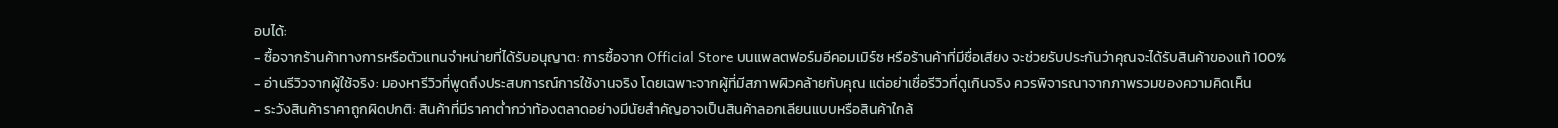อบได้:
- ซื้อจากร้านค้าทางการหรือตัวแทนจำหน่ายที่ได้รับอนุญาต: การซื้อจาก Official Store บนแพลตฟอร์มอีคอมเมิร์ซ หรือร้านค้าที่มีชื่อเสียง จะช่วยรับประกันว่าคุณจะได้รับสินค้าของแท้ 100%
- อ่านรีวิวจากผู้ใช้จริง: มองหารีวิวที่พูดถึงประสบการณ์การใช้งานจริง โดยเฉพาะจากผู้ที่มีสภาพผิวคล้ายกับคุณ แต่อย่าเชื่อรีวิวที่ดูเกินจริง ควรพิจารณาจากภาพรวมของความคิดเห็น
- ระวังสินค้าราคาถูกผิดปกติ: สินค้าที่มีราคาต่ำกว่าท้องตลาดอย่างมีนัยสำคัญอาจเป็นสินค้าลอกเลียนแบบหรือสินค้าใกล้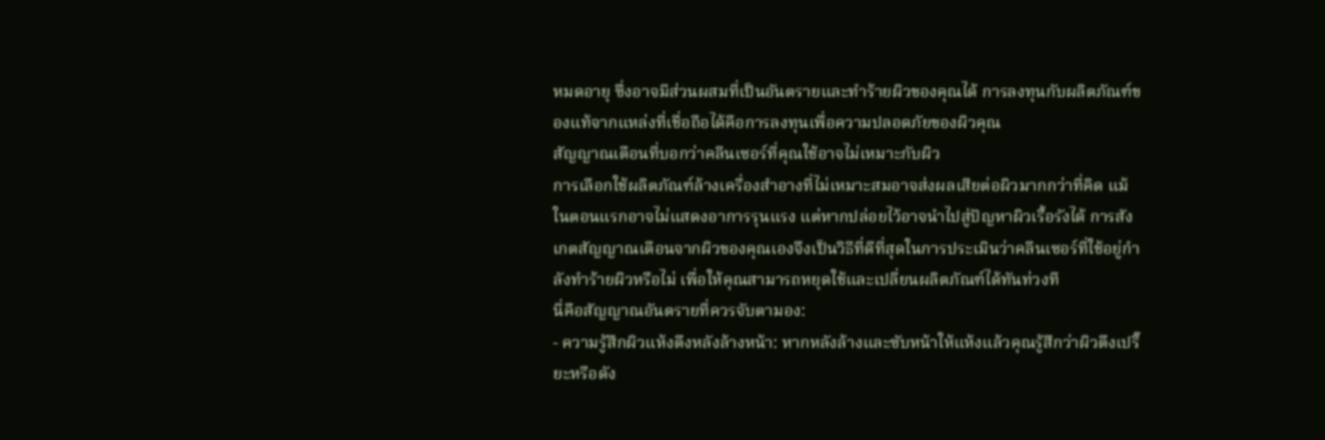หมดอายุ ซึ่งอาจมีส่วนผสมที่เป็นอันตรายและทำร้ายผิวของคุณได้ การลงทุนกับผลิตภัณฑ์ของแท้จากแหล่งที่เชื่อถือได้คือการลงทุนเพื่อความปลอดภัยของผิวคุณ
สัญญาณเตือนที่บอกว่าคลีนเซอร์ที่คุณใช้อาจไม่เหมาะกับผิว
การเลือกใช้ผลิตภัณฑ์ล้างเครื่องสำอางที่ไม่เหมาะสมอาจส่งผลเสียต่อผิวมากกว่าที่คิด แม้ในตอนแรกอาจไม่แสดงอาการรุนแรง แต่หากปล่อยไว้อาจนำไปสู่ปัญหาผิวเรื้อรังได้ การสังเกตสัญญาณเตือนจากผิวของคุณเองจึงเป็นวิธีที่ดีที่สุดในการประเมินว่าคลีนเซอร์ที่ใช้อยู่กำลังทำร้ายผิวหรือไม่ เพื่อให้คุณสามารถหยุดใช้และเปลี่ยนผลิตภัณฑ์ได้ทันท่วงที
นี่คือสัญญาณอันตรายที่ควรจับตามอง:
- ความรู้สึกผิวแห้งตึงหลังล้างหน้า: หากหลังล้างและซับหน้าให้แห้งแล้วคุณรู้สึกว่าผิวตึงเปรี๊ยะหรือดัง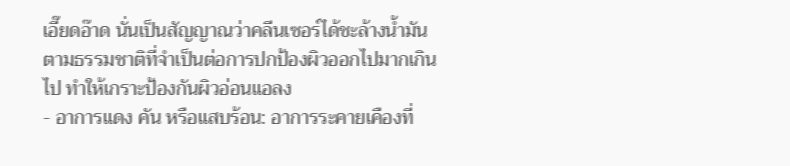เอี๊ยดอ๊าด นั่นเป็นสัญญาณว่าคลีนเซอร์ได้ชะล้างน้ำมันตามธรรมชาติที่จำเป็นต่อการปกป้องผิวออกไปมากเกินไป ทำให้เกราะป้องกันผิวอ่อนแอลง
- อาการแดง คัน หรือแสบร้อน: อาการระคายเคืองที่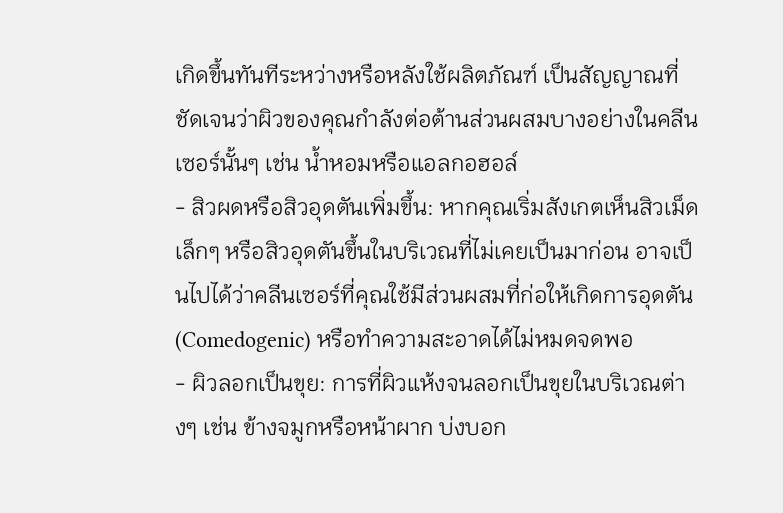เกิดขึ้นทันทีระหว่างหรือหลังใช้ผลิตภัณฑ์ เป็นสัญญาณที่ชัดเจนว่าผิวของคุณกำลังต่อต้านส่วนผสมบางอย่างในคลีนเซอร์นั้นๆ เช่น น้ำหอมหรือแอลกอฮอล์
- สิวผดหรือสิวอุดตันเพิ่มขึ้น: หากคุณเริ่มสังเกตเห็นสิวเม็ดเล็กๆ หรือสิวอุดตันขึ้นในบริเวณที่ไม่เคยเป็นมาก่อน อาจเป็นไปได้ว่าคลีนเซอร์ที่คุณใช้มีส่วนผสมที่ก่อให้เกิดการอุดตัน (Comedogenic) หรือทำความสะอาดได้ไม่หมดจดพอ
- ผิวลอกเป็นขุย: การที่ผิวแห้งจนลอกเป็นขุยในบริเวณต่างๆ เช่น ข้างจมูกหรือหน้าผาก บ่งบอก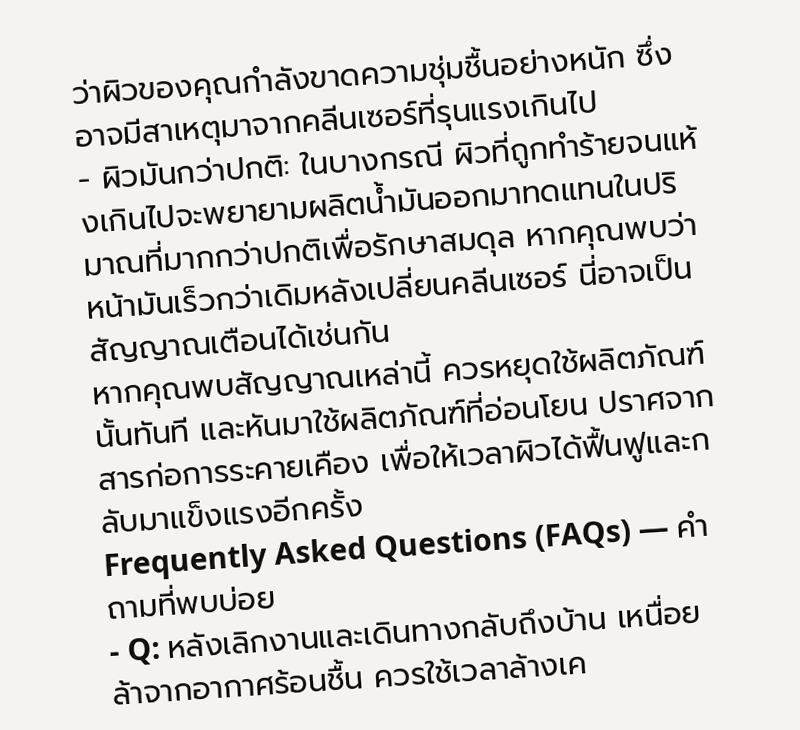ว่าผิวของคุณกำลังขาดความชุ่มชื้นอย่างหนัก ซึ่งอาจมีสาเหตุมาจากคลีนเซอร์ที่รุนแรงเกินไป
- ผิวมันกว่าปกติ: ในบางกรณี ผิวที่ถูกทำร้ายจนแห้งเกินไปจะพยายามผลิตน้ำมันออกมาทดแทนในปริมาณที่มากกว่าปกติเพื่อรักษาสมดุล หากคุณพบว่าหน้ามันเร็วกว่าเดิมหลังเปลี่ยนคลีนเซอร์ นี่อาจเป็นสัญญาณเตือนได้เช่นกัน
หากคุณพบสัญญาณเหล่านี้ ควรหยุดใช้ผลิตภัณฑ์นั้นทันที และหันมาใช้ผลิตภัณฑ์ที่อ่อนโยน ปราศจากสารก่อการระคายเคือง เพื่อให้เวลาผิวได้ฟื้นฟูและกลับมาแข็งแรงอีกครั้ง
Frequently Asked Questions (FAQs) — คำถามที่พบบ่อย
- Q: หลังเลิกงานและเดินทางกลับถึงบ้าน เหนื่อยล้าจากอากาศร้อนชื้น ควรใช้เวลาล้างเค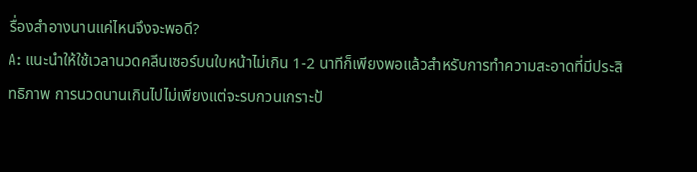รื่องสำอางนานแค่ไหนจึงจะพอดี?
A: แนะนำให้ใช้เวลานวดคลีนเซอร์บนใบหน้าไม่เกิน 1-2 นาทีก็เพียงพอแล้วสำหรับการทำความสะอาดที่มีประสิทธิภาพ การนวดนานเกินไปไม่เพียงแต่จะรบกวนเกราะป้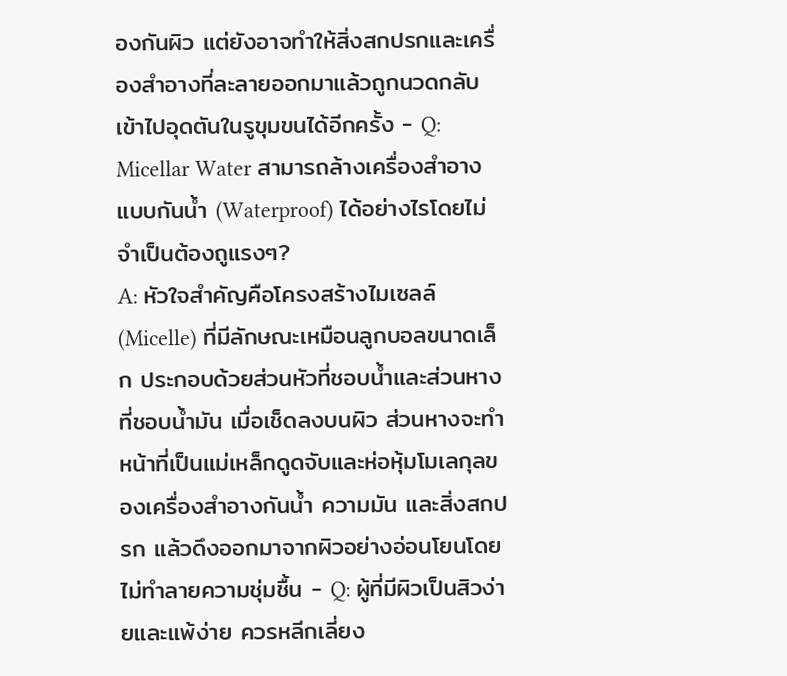องกันผิว แต่ยังอาจทำให้สิ่งสกปรกและเครื่องสำอางที่ละลายออกมาแล้วถูกนวดกลับเข้าไปอุดตันในรูขุมขนได้อีกครั้ง - Q: Micellar Water สามารถล้างเครื่องสำอางแบบกันน้ำ (Waterproof) ได้อย่างไรโดยไม่จำเป็นต้องถูแรงๆ?
A: หัวใจสำคัญคือโครงสร้างไมเซลล์ (Micelle) ที่มีลักษณะเหมือนลูกบอลขนาดเล็ก ประกอบด้วยส่วนหัวที่ชอบน้ำและส่วนหางที่ชอบน้ำมัน เมื่อเช็ดลงบนผิว ส่วนหางจะทำหน้าที่เป็นแม่เหล็กดูดจับและห่อหุ้มโมเลกุลของเครื่องสำอางกันน้ำ ความมัน และสิ่งสกปรก แล้วดึงออกมาจากผิวอย่างอ่อนโยนโดยไม่ทำลายความชุ่มชื้น - Q: ผู้ที่มีผิวเป็นสิวง่ายและแพ้ง่าย ควรหลีกเลี่ยง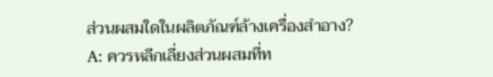ส่วนผสมใดในผลิตภัณฑ์ล้างเครื่องสำอาง?
A: ควรหลีกเลี่ยงส่วนผสมที่ท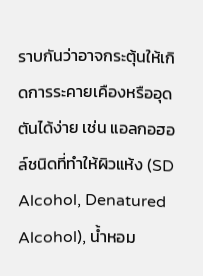ราบกันว่าอาจกระตุ้นให้เกิดการระคายเคืองหรืออุดตันได้ง่าย เช่น แอลกอฮอล์ชนิดที่ทำให้ผิวแห้ง (SD Alcohol, Denatured Alcohol), น้ำหอม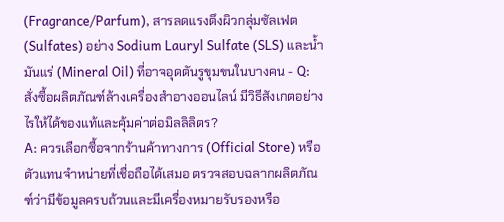(Fragrance/Parfum), สารลดแรงตึงผิวกลุ่มซัลเฟต (Sulfates) อย่าง Sodium Lauryl Sulfate (SLS) และน้ำมันแร่ (Mineral Oil) ที่อาจอุดตันรูขุมขนในบางคน - Q: สั่งซื้อผลิตภัณฑ์ล้างเครื่องสำอางออนไลน์ มีวิธีสังเกตอย่างไรให้ได้ของแท้และคุ้มค่าต่อมิลลิลิตร?
A: ควรเลือกซื้อจากร้านค้าทางการ (Official Store) หรือตัวแทนจำหน่ายที่เชื่อถือได้เสมอ ตรวจสอบฉลากผลิตภัณฑ์ว่ามีข้อมูลครบถ้วนและมีเครื่องหมายรับรองหรือ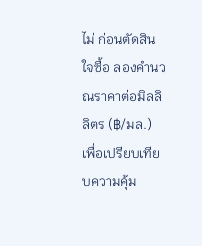ไม่ ก่อนตัดสินใจซื้อ ลองคำนวณราคาต่อมิลลิลิตร (฿/มล.) เพื่อเปรียบเทียบความคุ้ม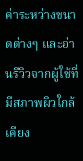ค่าระหว่างขนาดต่างๆ และอ่านรีวิวจากผู้ใช้ที่มีสภาพผิวใกล้เคียง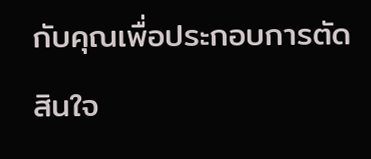กับคุณเพื่อประกอบการตัดสินใจ